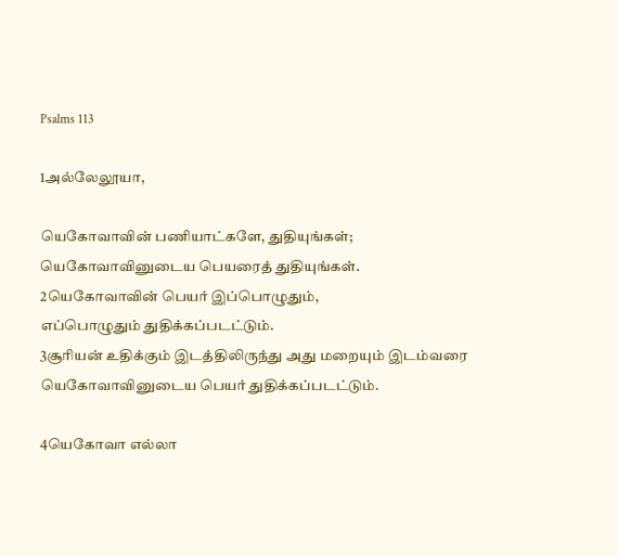Psalms 113

1அல்லேலூயா,

யெகோவாவின் பணியாட்களே, துதியுங்கள்;
யெகோவாவினுடைய பெயரைத் துதியுங்கள்.
2யெகோவாவின் பெயர் இப்பொழுதும்,
எப்பொழுதும் துதிக்கப்படட்டும்.
3சூரியன் உதிக்கும் இடத்திலிருந்து அது மறையும் இடம்வரை
யெகோவாவினுடைய பெயர் துதிக்கப்படட்டும்.

4யெகோவா எல்லா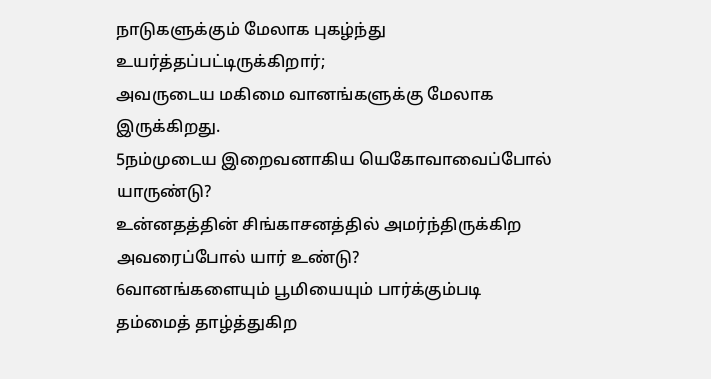நாடுகளுக்கும் மேலாக புகழ்ந்து உயர்த்தப்பட்டிருக்கிறார்;
அவருடைய மகிமை வானங்களுக்கு மேலாக இருக்கிறது.
5நம்முடைய இறைவனாகிய யெகோவாவைப்போல் யாருண்டு?
உன்னதத்தின் சிங்காசனத்தில் அமர்ந்திருக்கிற அவரைப்போல் யார் உண்டு?
6வானங்களையும் பூமியையும் பார்க்கும்படி
தம்மைத் தாழ்த்துகிற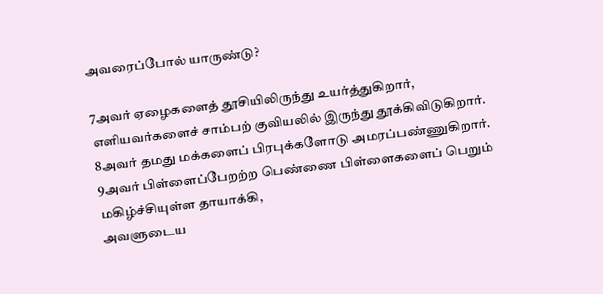அவரைப்போல் யாருண்டு?

7அவர் ஏழைகளைத் தூசியிலிருந்து உயர்த்துகிறார்,
எளியவர்களைச் சாம்பற் குவியலில் இருந்து தூக்கிவிடுகிறார்.
8அவர் தமது மக்களைப் பிரபுக்களோடு அமரப்பண்ணுகிறார்.
9அவர் பிள்ளைப்பேறற்ற பெண்ணை பிள்ளைகளைப் பெறும் மகிழ்ச்சியுள்ள தாயாக்கி,
அவளுடைய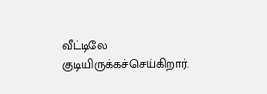வீட்டிலே குடியிருக்கச்செய்கிறார்.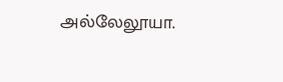அல்லேலூயா.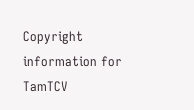Copyright information for TamTCV